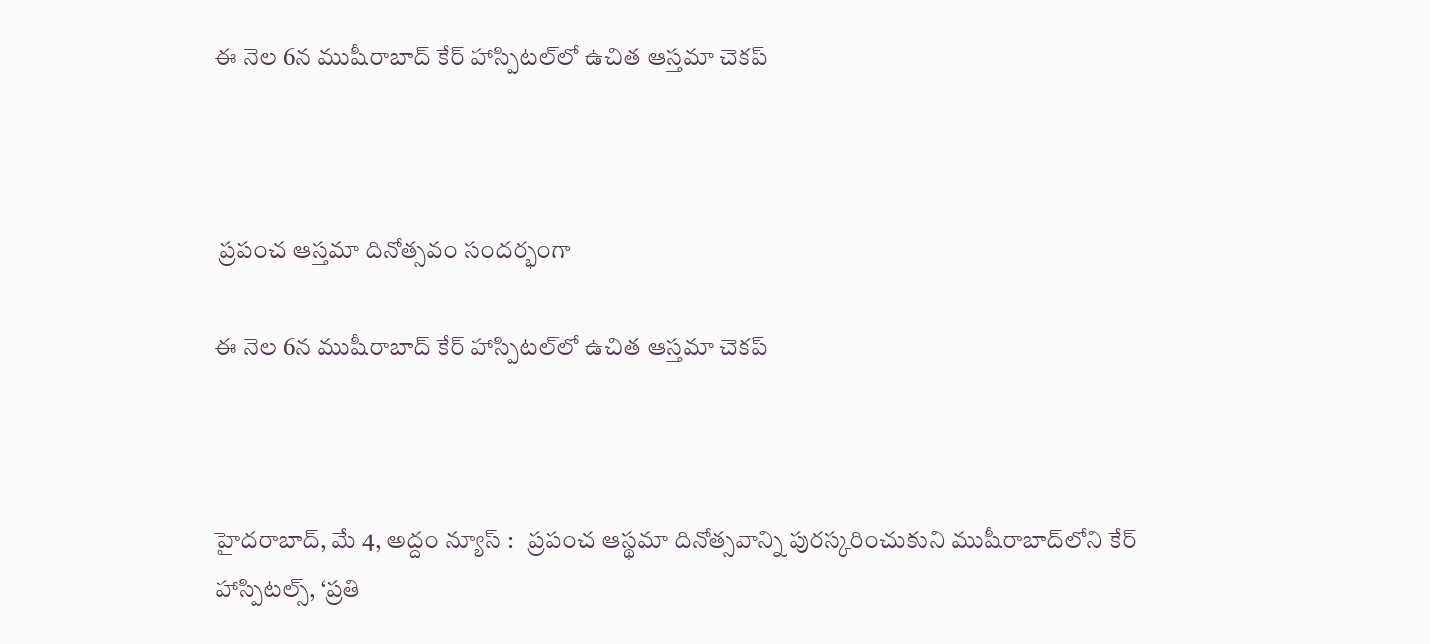ఈ నెల 6న ముషీరాబాద్‌ కేర్ హాస్పిట‌ల్‌లో ఉచిత ఆస్తమా చెకప్



 ప్రపంచ ఆస్తమా దినోత్సవం సందర్భంగా

ఈ నెల 6న ముషీరాబాద్‌ కేర్ హాస్పిట‌ల్‌లో ఉచిత ఆస్తమా చెకప్



హైద‌రాబాద్‌, మే 4, అద్దం న్యూస్ :   ప్రపంచ ఆస్థమా దినోత్సవాన్ని పురస్కరించుకుని ముషీరాబాద్‌లోని కేర్ హాస్పిటల్స్, ‘ప్రతి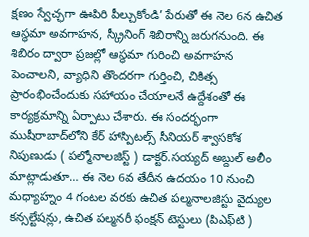క్షణం స్వేచ్ఛగా ఊపిరి పీల్చుకోండి’ పేరుతో ఈ నెల‌ 6న ఉచిత ఆస్థమా అవగాహన, స్క్రీనింగ్ శిబిరాన్ని జ‌రుగ‌నుంది. ఈ శిబిరం ద్వారా ప్రజల్లో ఆస్థమా గురించి అవగాహన పెంచాలని, వ్యాధిని తొందరగా గుర్తించి, చికిత్స ప్రారంభించేందుకు సహాయం చేయాలనే ఉద్దేశంతో ఈ కార్యక్రమాన్ని ఏర్పాటు చేశారు. ఈ సందర్భంగా ముషీరాబాద్‌లోని కేర్ హాస్పిటల్స్ సీనియర్ శ్వాసకోశ నిపుణుడు ( పల్మోనాలజిస్ట్ ) డాక్ట‌ర్‌.సయ్యద్ అబ్దుల్ అలీం మాట్లాడుతూ… ఈ నెల 6వ తేదీన ఉద‌యం 10 నుంచి మధ్యాహ్నం 4 గంటల వరకు ఉచిత పల్మనాలజిస్టు వైద్యుల కన్సల్టేషన్లు, ఉచిత పల్మనరీ ఫంక్షన్ టెస్టులు (పిఎఫ్‌టి )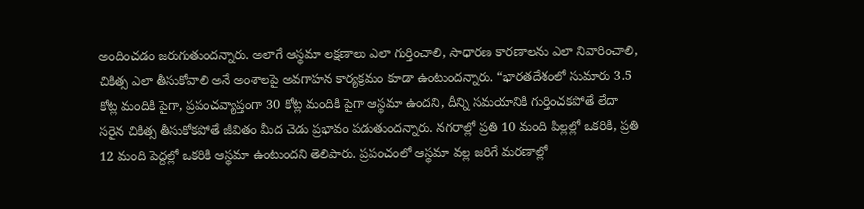అందించ‌డం జ‌రుగుతుంద‌న్నారు. అలాగే ఆస్థమా లక్షణాలు ఎలా గుర్తించాలి, సాధారణ కారణాలను ఎలా నివారించాలి, చికిత్స ఎలా తీసుకోవాలి అనే అంశాలపై అవగాహన కార్యక్రమం కూడా ఉంటుందన్నారు. “భారతదేశంలో సుమారు 3.5 కోట్ల మందికి పైగా, ప్రపంచవ్యాప్తంగా 30 కోట్ల మందికి పైగా ఆస్థమా ఉందని, దీన్ని సమయానికి గుర్తించకపోతే లేదా సరైన చికిత్స తీసుకోకపోతే జీవితం మీద చెడు ప్రభావం పడుతుందన్నారు. నగరాల్లో ప్రతి 10 మంది పిల్లల్లో ఒకరికి, ప్రతి 12 మంది పెద్దల్లో ఒకరికి ఆస్థమా ఉంటుందని తెలిపారు. ప్రపంచంలో ఆస్థమా వల్ల జరిగే మరణాల్లో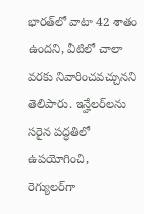భారత్‌లో వాటా 42 శాతం ఉంద‌ని, వీటిలో చాలా వరకు నివారించవచ్చున‌ని తెలిపారు. ఇన్హేలర్‌లను సరైన పద్ధతిలో ఉపయోగించి, రెగ్యులర్‌గా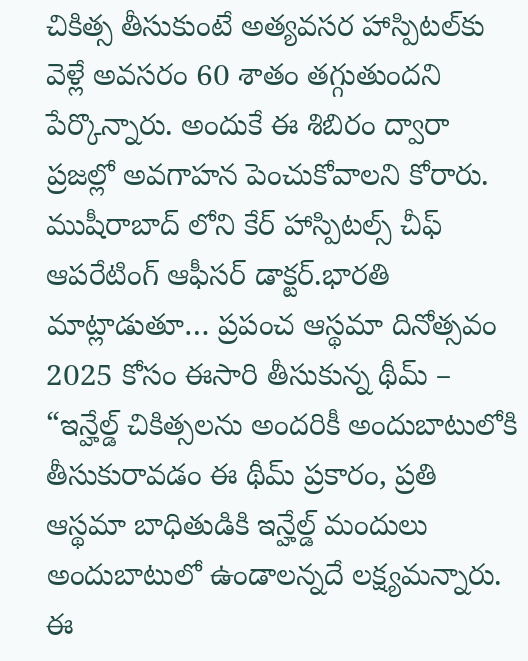చికిత్స తీసుకుంటే అత్యవసర హాస్పిటల్‌కు వెళ్లే అవసరం 60 శాతం తగ్గుతుందని పేర్కొన్నారు. అందుకే ఈ శిబిరం ద్వారా ప్రజల్లో అవగాహన పెంచుకోవాల‌ని కోరారు. ముషీరాబాద్‌ లోని కేర్ హాస్పిటల్స్ చీఫ్ ఆపరేటింగ్ ఆఫీసర్ డాక్ట‌ర్‌.భారతి మాట్లాడుతూ… ప్రపంచ ఆస్థమా దినోత్సవం 2025 కోసం ఈసారి తీసుకున్న థీమ్‌ – “ఇన్హేల్డ్ చికిత్సలను అందరికీ అందుబాటులోకి తీసుకురావడం ఈ థీమ్ ప్రకారం, ప్రతి ఆస్థమా బాధితుడికి ఇన్హేల్డ్ మందులు అందుబాటులో ఉండాలన్నదే లక్ష్యమ‌న్నారు. ఈ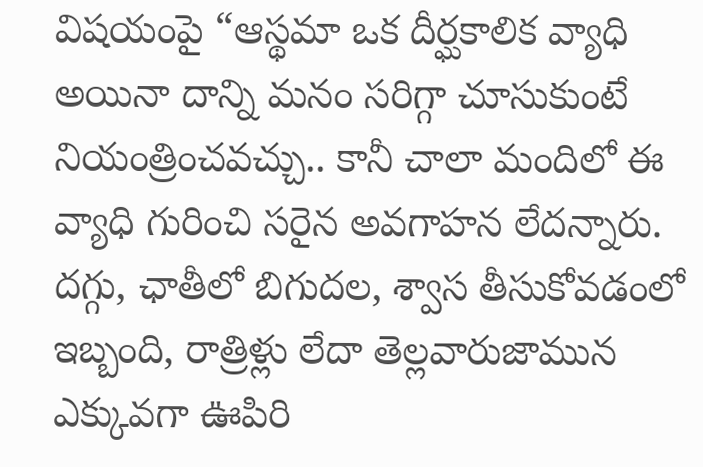విషయంపై “ఆస్థమా ఒక దీర్ఘకాలిక వ్యాధి అయినా దాన్ని మనం సరిగ్గా చూసుకుంటే నియంత్రించవచ్చు.. కానీ చాలా మందిలో ఈ వ్యాధి గురించి సరైన అవగాహన లేదన్నారు. దగ్గు, ఛాతీలో బిగుదల, శ్వాస తీసుకోవడంలో ఇబ్బంది, రాత్రిళ్లు లేదా తెల్లవారుజామున ఎక్కువగా ఊపిరి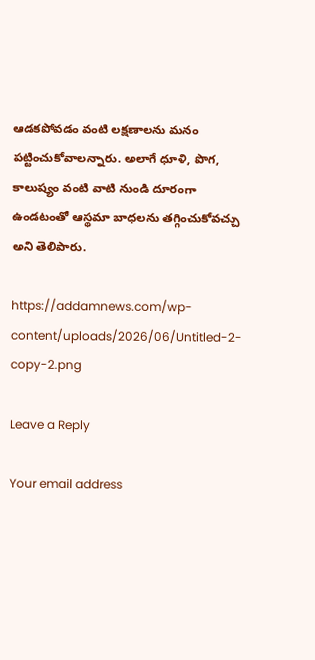ఆడకపోవడం వంటి లక్షణాలను మనం పట్టించుకోవాల‌న్నారు. అలాగే ధూళి, పొగ, కాలుష్యం వంటి వాటి నుండి దూరంగా ఉండటంతో ఆస్థమా బాధలను తగ్గించుకోవచ్చు అని తెలిపారు.

https://addamnews.com/wp-content/uploads/2026/06/Untitled-2-copy-2.png

Leave a Reply

Your email address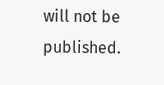will not be published.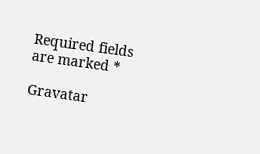Required fields are marked *

Gravatar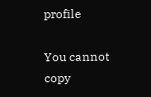profile

You cannot copy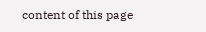content of this page